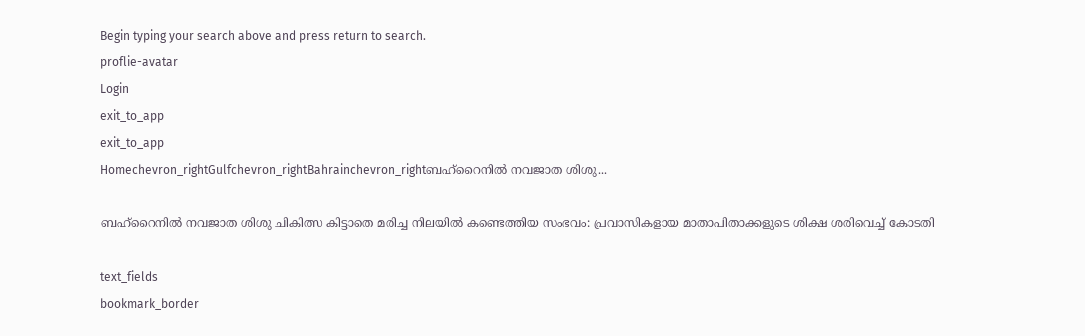Begin typing your search above and press return to search.
proflie-avatar
Login
exit_to_app
exit_to_app
Homechevron_rightGulfchevron_rightBahrainchevron_rightബഹ്റൈനിൽ നവജാത ശിശു...

ബഹ്റൈനിൽ നവജാത ശിശു ചികിത്സ കിട്ടാതെ മരിച്ച നിലയിൽ കണ്ടെത്തിയ സംഭവം: പ്രവാസികളായ മാതാപിതാക്കളുടെ ശിക്ഷ ശരിവെച്ച് കോടതി

text_fields
bookmark_border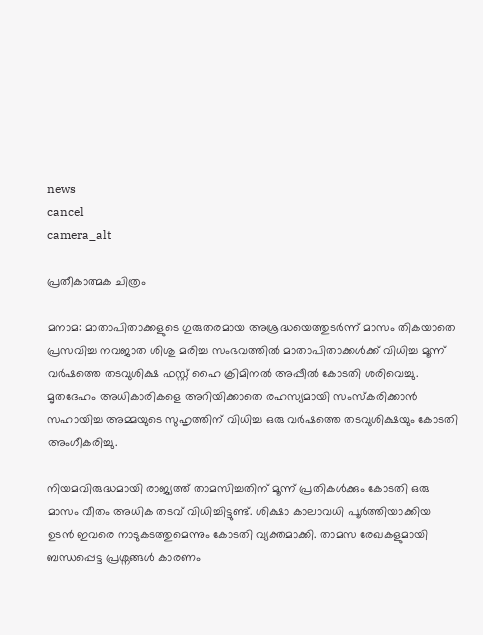news
cancel
camera_alt

പ്രതീകാത്മക ചിത്രം

മനാമ: മാതാപിതാക്കളുടെ ഗുരുതരമായ അശ്രദ്ധയെത്തുടർന്ന് മാസം തികയാതെ പ്രസവിച്ച നവജാത ശിശു മരിച്ച സംഭവത്തിൽ മാതാപിതാക്കൾക്ക് വിധിച്ച മൂന്ന് വർഷത്തെ തടവുശിക്ഷ ഫസ്റ്റ് ഹൈ ക്രിമിനൽ അപ്പീൽ കോടതി ശരിവെച്ചു. മൃതദേഹം അധികാരികളെ അറിയിക്കാതെ രഹസ്യമായി സംസ്കരിക്കാൻ സഹായിച്ച അമ്മയുടെ സുഹൃത്തിന് വിധിച്ച ഒരു വർഷത്തെ തടവുശിക്ഷയും കോടതി അംഗീകരിച്ചു.

നിയമവിരുദ്ധമായി രാജ്യത്ത് താമസിച്ചതിന് മൂന്ന് പ്രതികൾക്കും കോടതി ഒരു മാസം വീതം അധിക തടവ് വിധിച്ചിട്ടുണ്ട്. ശിക്ഷാ കാലാവധി പൂർത്തിയാക്കിയ ഉടൻ ഇവരെ നാടുകടത്തുമെന്നും കോടതി വ്യക്തമാക്കി. താമസ രേഖകളുമായി ബന്ധപ്പെട്ട പ്രശ്നങ്ങൾ കാരണം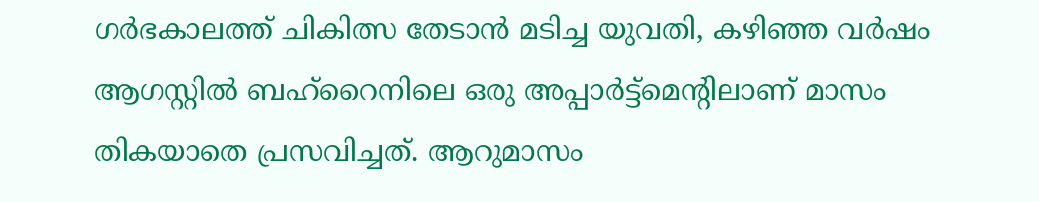ഗർഭകാലത്ത് ചികിത്സ തേടാൻ മടിച്ച യുവതി, കഴിഞ്ഞ വർഷം ആഗസ്റ്റിൽ ബഹ്റൈനിലെ ഒരു അപ്പാർട്ട്മെന്റിലാണ് മാസം തികയാതെ പ്രസവിച്ചത്. ആറുമാസം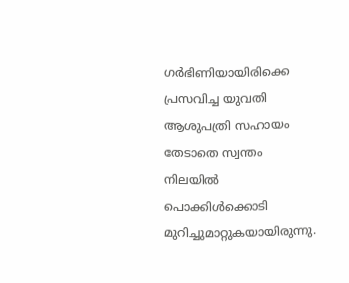ഗർഭിണിയായിരിക്കെ പ്രസവിച്ച യുവതി ആശുപത്രി സഹായം തേടാതെ സ്വന്തം നിലയിൽ പൊക്കിൾക്കൊടി മുറിച്ചുമാറ്റുകയായിരുന്നു.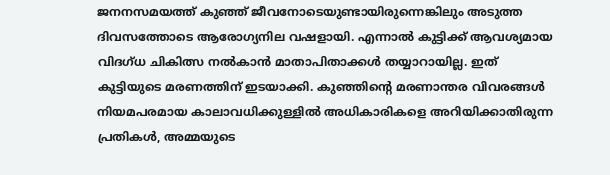ജനനസമയത്ത് കുഞ്ഞ് ജീവനോടെയുണ്ടായിരുന്നെങ്കിലും അടുത്ത ദിവസത്തോടെ ആരോഗ്യനില വഷളായി. എന്നാൽ കുട്ടിക്ക് ആവശ്യമായ വിദഗ്ധ ചികിത്സ നൽകാൻ മാതാപിതാക്കൾ തയ്യാറായില്ല. ഇത് കുട്ടിയുടെ മരണത്തിന് ഇടയാക്കി. കുഞ്ഞിന്റെ മരണാന്തര വിവരങ്ങൾ നിയമപരമായ കാലാവധിക്കുള്ളിൽ അധികാരികളെ അറിയിക്കാതിരുന്ന പ്രതികൾ, അമ്മയുടെ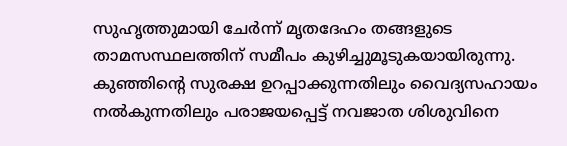സുഹൃത്തുമായി ചേർന്ന് മൃതദേഹം തങ്ങളുടെ താമസസ്ഥലത്തിന് സമീപം കുഴിച്ചുമൂടുകയായിരുന്നു. കുഞ്ഞിന്റെ സുരക്ഷ ഉറപ്പാക്കുന്നതിലും വൈദ്യസഹായം നൽകുന്നതിലും പരാജയപ്പെട്ട് നവജാത ശിശുവിനെ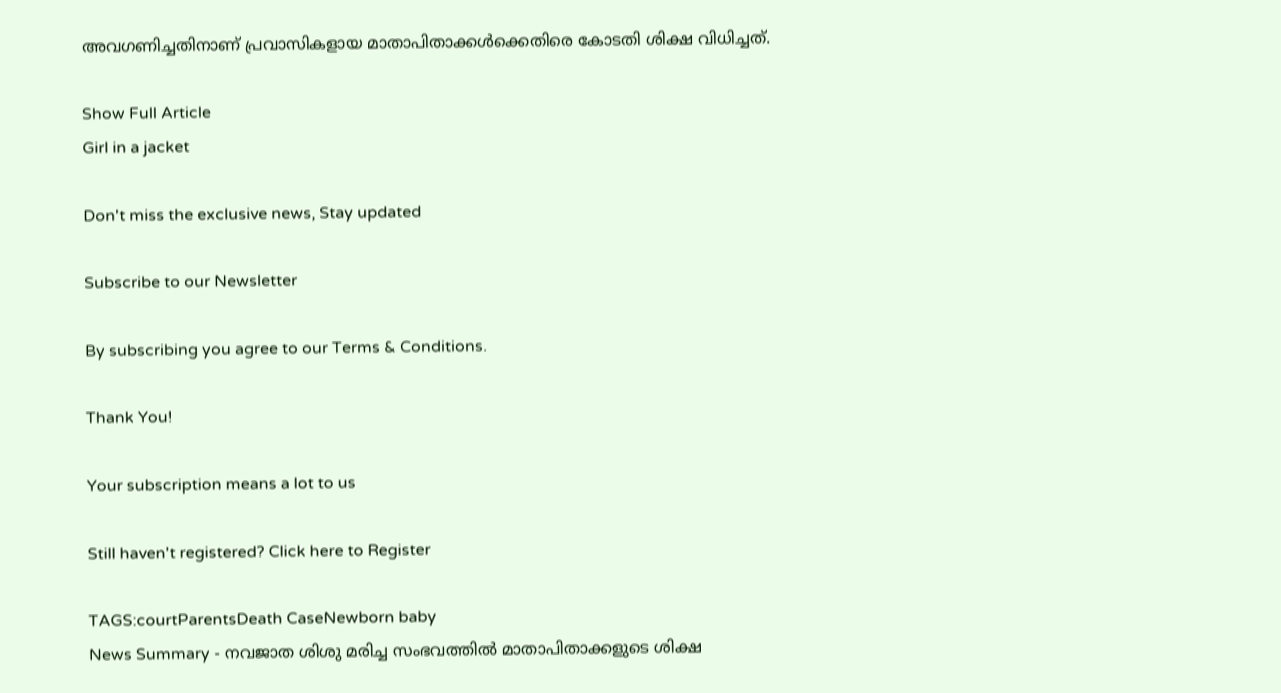അവഗണിച്ചതിനാണ് പ്രവാസികളായ മാതാപിതാക്കൾക്കെതിരെ കോടതി ശിക്ഷ വിധിച്ചത്.

Show Full Article
Girl in a jacket

Don't miss the exclusive news, Stay updated

Subscribe to our Newsletter

By subscribing you agree to our Terms & Conditions.

Thank You!

Your subscription means a lot to us

Still haven't registered? Click here to Register

TAGS:courtParentsDeath CaseNewborn baby
News Summary - നവജാത ശിശു മരിച്ച സംഭവത്തിൽ മാതാപിതാക്കളുടെ ശിക്ഷ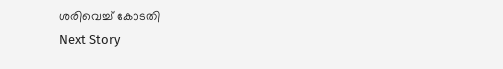ശരിവെച്ച് കോടതി
Next Story